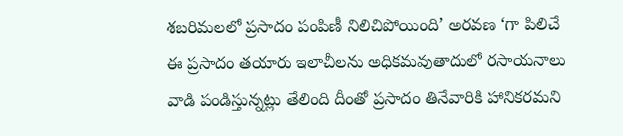శబరిమలలో ప్రసాదం పంపిణీ నిలిచిపోయింది’ అరవణ ‘గా పిలిచే ఈ ప్రసాదం తయారు ఇలాచీలను అధికమవుతాదులో రసాయనాలు వాడి పండిస్తున్నట్లు తేలింది దీంతో ప్రసాదం తినేవారికి హానికరమని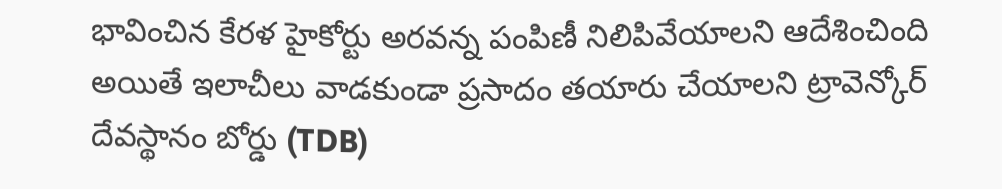భావించిన కేరళ హైకోర్టు అరవన్న పంపిణీ నిలిపివేయాలని ఆదేశించింది అయితే ఇలాచీలు వాడకుండా ప్రసాదం తయారు చేయాలని ట్రావెన్కోర్ దేవస్థానం బోర్డు (TDB)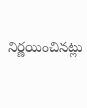నిర్ణయించినట్లు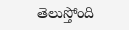తెలుస్తోంది